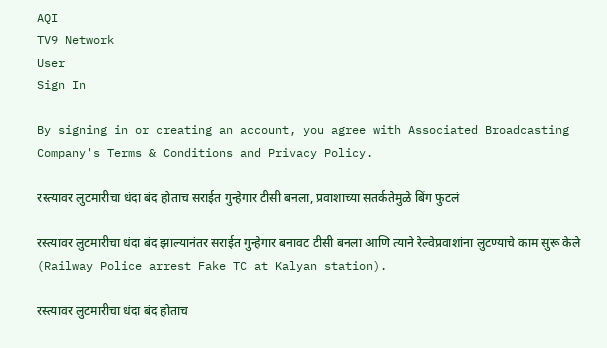AQI
TV9 Network
User
Sign In

By signing in or creating an account, you agree with Associated Broadcasting Company's Terms & Conditions and Privacy Policy.

रस्त्यावर लुटमारीचा धंदा बंद होताच सराईत गुन्हेगार टीसी बनला, प्रवाशाच्या सतर्कतेमुळे बिंग फुटलं

रस्त्यावर लुटमारीचा धंदा बंद झाल्यानंतर सराईत गुन्हेगार बनावट टीसी बनला आणि त्याने रेल्वेप्रवाशांना लुटण्याचे काम सुरू केले (Railway Police arrest Fake TC at Kalyan station).

रस्त्यावर लुटमारीचा धंदा बंद होताच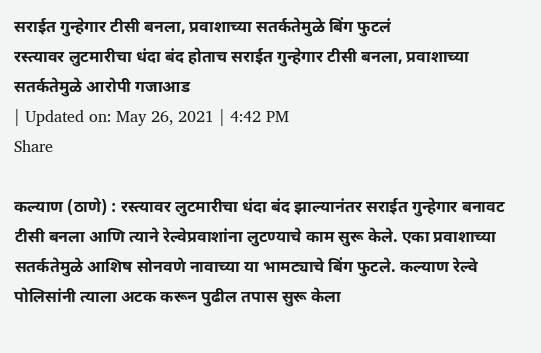सराईत गुन्हेगार टीसी बनला, प्रवाशाच्या सतर्कतेमुळे बिंग फुटलं
रस्त्यावर लुटमारीचा धंदा बंद होताच सराईत गुन्हेगार टीसी बनला, प्रवाशाच्या सतर्कतेमुळे आरोपी गजाआड
| Updated on: May 26, 2021 | 4:42 PM
Share

कल्याण (ठाणे) : रस्त्यावर लुटमारीचा धंदा बंद झाल्यानंतर सराईत गुन्हेगार बनावट टीसी बनला आणि त्याने रेल्वेप्रवाशांना लुटण्याचे काम सुरू केले. एका प्रवाशाच्या सतर्कतेमुळे आशिष सोनवणे नावाच्या या भामट्याचे बिंग फुटले. कल्याण रेल्वे पोलिसांनी त्याला अटक करून पुढील तपास सुरू केला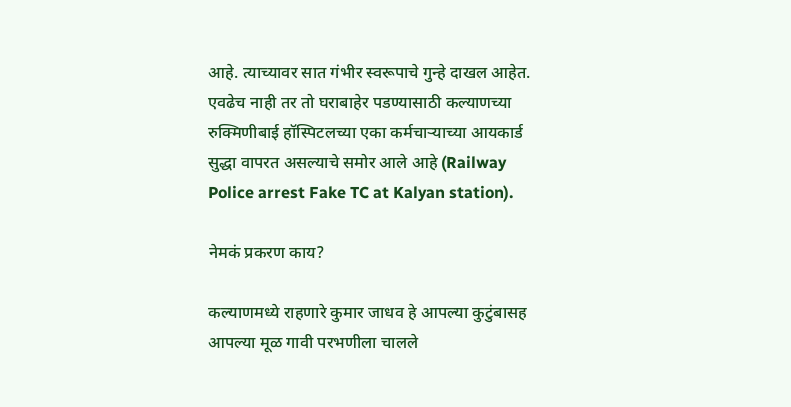आहे. त्याच्यावर सात गंभीर स्वरूपाचे गुन्हे दाखल आहेत. एवढेच नाही तर तो घराबाहेर पडण्यासाठी कल्याणच्या रुक्मिणीबाई हॉस्पिटलच्या एका कर्मचाऱ्याच्या आयकार्ड सुद्धा वापरत असल्याचे समोर आले आहे (Railway Police arrest Fake TC at Kalyan station).

नेमकं प्रकरण काय?

कल्याणमध्ये राहणारे कुमार जाधव हे आपल्या कुटुंबासह आपल्या मूळ गावी परभणीला चालले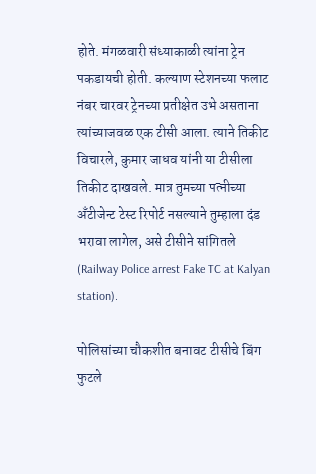होते. मंगळवारी संध्याकाळी त्यांना ट्रेन पकडायची होती. कल्याण स्टेशनच्या फलाट नंबर चारवर ट्रेनच्या प्रतीक्षेत उभे असताना त्यांच्याजवळ एक टीसी आला. त्याने तिकीट विचारले, कुमार जाधव यांनी या टीसीला तिकीट दाखवले. मात्र तुमच्या पत्नीच्या अँटीजेन्ट टेस्ट रिपोर्ट नसल्याने तुम्हाला दंड भरावा लागेल, असे टीसीने सांगितले (Railway Police arrest Fake TC at Kalyan station).

पोलिसांच्या चौकशीत बनावट टीसीचे बिंग फुटले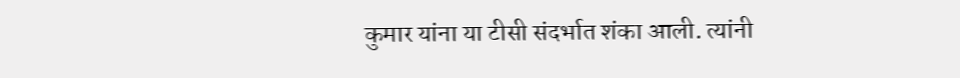कुमार यांना या टीसी संदर्भात शंका आली. त्यांनी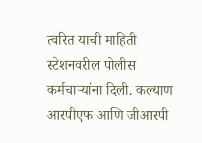त्वरित याची माहिती स्टेशनवरील पोलीस कर्मचाऱ्यांना दिली. कल्याण आरपीएफ आणि जीआरपी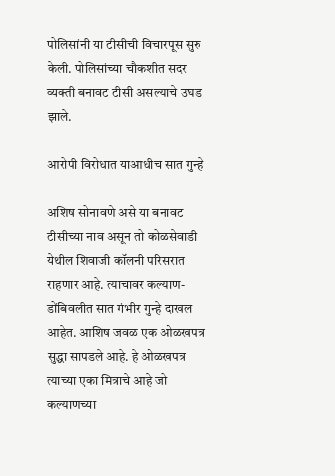पोलिसांनी या टीसीची विचारपूस सुरु केली. पोलिसांच्या चौकशीत सदर व्यक्ती बनावट टीसी असल्याचे उघड झाले.

आरोपी विरोधात याआधीच सात गुन्हे

अशिष सोनावणे असे या बनावट टीसीच्या नाव असून तो कोळसेवाडी येथील शिवाजी कॉलनी परिसरात राहणार आहे. त्याचावर कल्याण-डोंबिवलीत सात गंभीर गुन्हे दाखल आहेत. आशिष जवळ एक ओळखपत्र सुद्धा सापडले आहे. हे ओळखपत्र त्याच्या एका मित्राचे आहे जो कल्याणच्या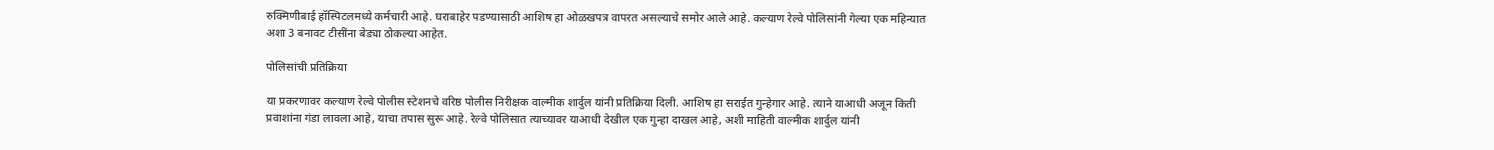रुक्मिणीबाई हॉस्पिटलमध्ये कर्मचारी आहे. घराबाहेर पडण्यासाठी आशिष हा ओळखपत्र वापरत असल्याचे समोर आले आहे. कल्याण रेल्वे पोलिसांनी गेल्या एक महिन्यात अशा 3 बनावट टीसींना बेड्या ठोकल्या आहेत.

पोलिसांची प्रतिक्रिया

या प्रकरणावर कल्याण रेल्वे पोलीस स्टेशनचे वरिष्ठ पोलीस निरीक्षक वाल्मीक शार्दुल यांनी प्रतिक्रिया दिली. आशिष हा सराईत गुन्हेगार आहे. त्याने याआधी अजून किती प्रवाशांना गंडा लावला आहे, याचा तपास सुरू आहे. रेल्वे पोलिसात त्याच्यावर याआधी देखील एक गुन्हा दाखल आहे, अशी माहिती वाल्मीक शार्दुल यांनी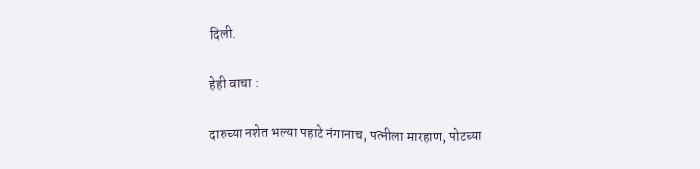दिली.

हेही वाचा :

दारुच्या नशेत भल्या पहाटे नंगानाच, पत्नीला मारहाण, पोटच्या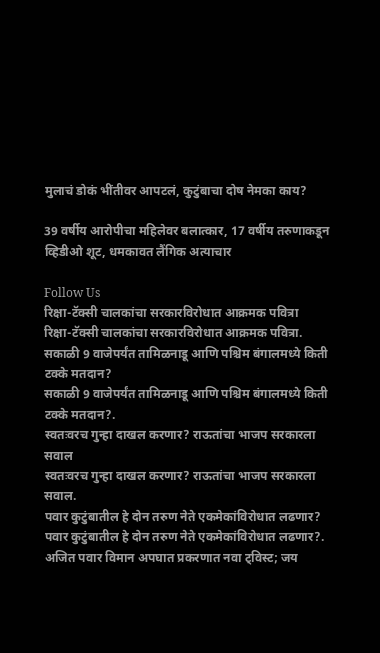मुलाचं डोकं भींतीवर आपटलं, कुटुंबाचा दोष नेमका काय?

39 वर्षीय आरोपीचा महिलेवर बलात्कार, 17 वर्षीय तरुणाकडून व्हिडीओ शूट, धमकावत लैंगिक अत्याचार

Follow Us
रिक्षा-टॅक्सी चालकांचा सरकारविरोधात आक्रमक पवित्रा
रिक्षा-टॅक्सी चालकांचा सरकारविरोधात आक्रमक पवित्रा.
सकाळी 9 वाजेपर्यंत तामिळनाडू आणि पश्चिम बंगालमध्ये किती टक्के मतदान?
सकाळी 9 वाजेपर्यंत तामिळनाडू आणि पश्चिम बंगालमध्ये किती टक्के मतदान?.
स्वतःवरच गुन्हा दाखल करणार? राऊतांचा भाजप सरकारला सवाल
स्वतःवरच गुन्हा दाखल करणार? राऊतांचा भाजप सरकारला सवाल.
पवार कुटुंबातील हे दोन तरुण नेते एकमेकांविरोधात लढणार?
पवार कुटुंबातील हे दोन तरुण नेते एकमेकांविरोधात लढणार?.
अजित पवार विमान अपघात प्रकरणात नवा ट्विस्ट; जय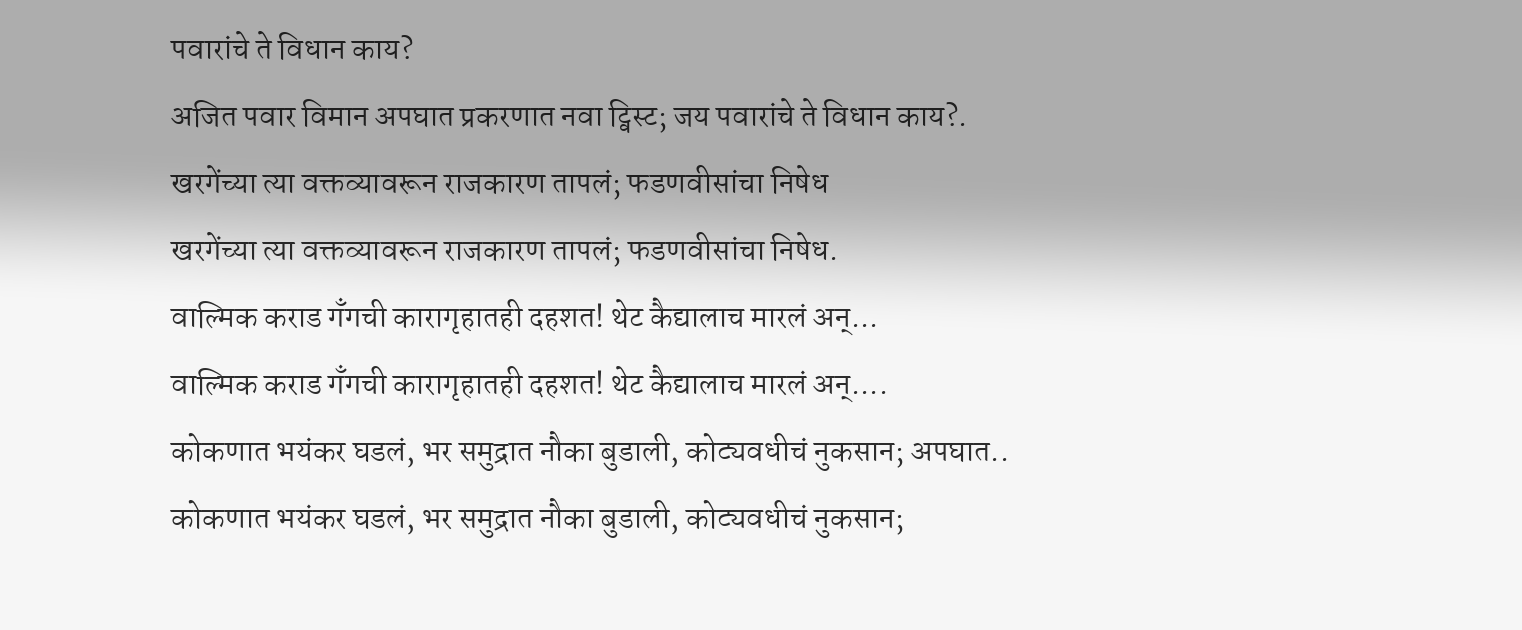पवारांचे ते विधान काय?
अजित पवार विमान अपघात प्रकरणात नवा ट्विस्ट; जय पवारांचे ते विधान काय?.
खरगेंच्या त्या वक्तव्यावरून राजकारण तापलं; फडणवीसांचा निषेध
खरगेंच्या त्या वक्तव्यावरून राजकारण तापलं; फडणवीसांचा निषेध.
वाल्मिक कराड गँगची कारागृहातही दहशत! थेट कैद्यालाच मारलं अन्...
वाल्मिक कराड गँगची कारागृहातही दहशत! थेट कैद्यालाच मारलं अन्....
कोकणात भयंकर घडलं, भर समुद्रात नौका बुडाली, कोट्यवधीचं नुकसान; अपघात..
कोकणात भयंकर घडलं, भर समुद्रात नौका बुडाली, कोट्यवधीचं नुकसान;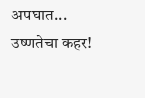अपघात...
उष्णतेचा कहर!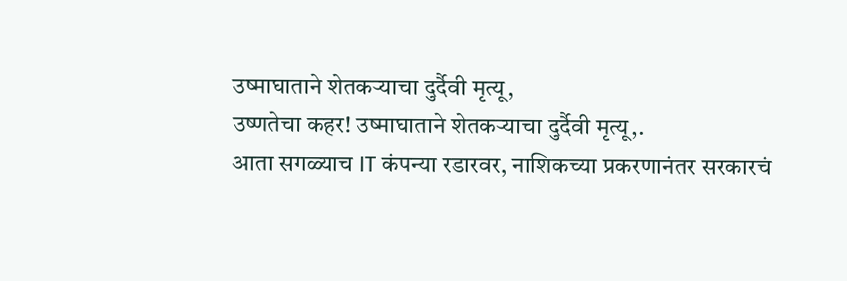उष्माघाताने शेतकऱ्याचा दुर्दैवी मृत्यू,
उष्णतेचा कहर! उष्माघाताने शेतकऱ्याचा दुर्दैवी मृत्यू,.
आता सगळ्याच IT कंपन्या रडारवर, नाशिकच्या प्रकरणानंतर सरकारचं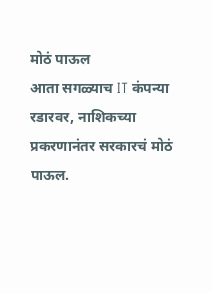मोठं पाऊल
आता सगळ्याच IT कंपन्या रडारवर, नाशिकच्या प्रकरणानंतर सरकारचं मोठं पाऊल.